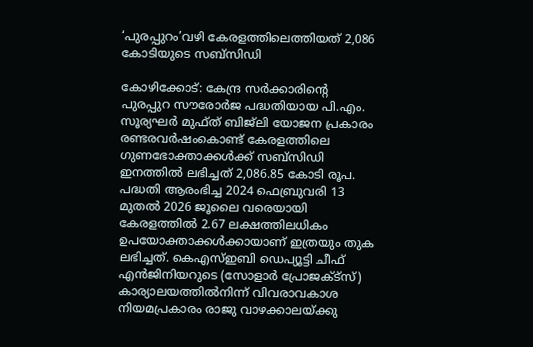‘പുരപ്പുറം’വഴി കേരളത്തിലെത്തിയത് 2,086 കോടിയുടെ സബ്സിഡി

കോഴിക്കോട്: കേന്ദ്ര സര്‍ക്കാരിന്‍റെ പുരപ്പുറ സൗരോര്‍ജ പദ്ധതിയായ പി.എം. സൂര്യഘര്‍ മുഫ്ത് ബിജ്‌ലി യോജന പ്രകാരം രണ്ടരവര്‍ഷംകൊണ്ട് കേരളത്തിലെ ഗുണഭോക്താക്കള്‍ക്ക് സബ്‌സിഡി ഇനത്തില്‍ ലഭിച്ചത് 2,086.85 കോടി രൂപ. പദ്ധതി ആരംഭിച്ച 2024 ഫെബ്രുവരി 13 മുതല്‍ 2026 ജൂലൈ വരെയായി കേരളത്തില്‍ 2.67 ലക്ഷത്തിലധികം ഉപയോക്താക്കള്‍ക്കായാണ് ഇത്രയും തുക ലഭിച്ചത്. കെഎസ്ഇബി ഡെപ്യൂട്ടി ചീഫ് എന്‍ജിനിയറുടെ (സോളാര്‍ പ്രോജക്ട്‌സ്) കാര്യാലയത്തില്‍നിന്ന് വിവരാവകാശ നിയമപ്രകാരം രാജു വാഴക്കാലയ്ക്കു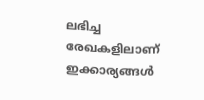ലഭിച്ച രേഖകളിലാണ് ഇക്കാര്യങ്ങള്‍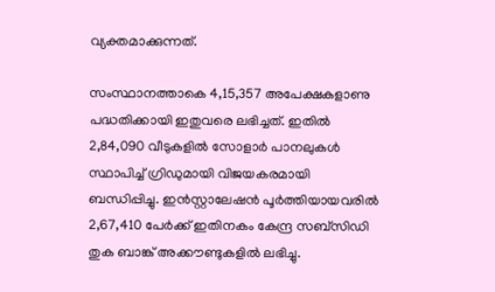വ്യക്തമാക്കുന്നത്.

സംസ്ഥാനത്താകെ 4,15,357 അപേക്ഷകളാണു പദ്ധതിക്കായി ഇതുവരെ ലഭിച്ചത്. ഇതില്‍ 2,84,090 വീടുകളില്‍ സോളാര്‍ പാനലുകള്‍ സ്ഥാപിച്ച് ഗ്രിഡുമായി വിജയകരമായി ബന്ധിപ്പിച്ചു. ഇന്‍സ്റ്റാലേഷന്‍ പൂര്‍ത്തിയായവരില്‍ 2,67,410 പേര്‍ക്ക് ഇതിനകം കേന്ദ്ര സബ്സിഡി തുക ബാങ്ക് അക്കൗണ്ടുകളില്‍ ലഭിച്ചു.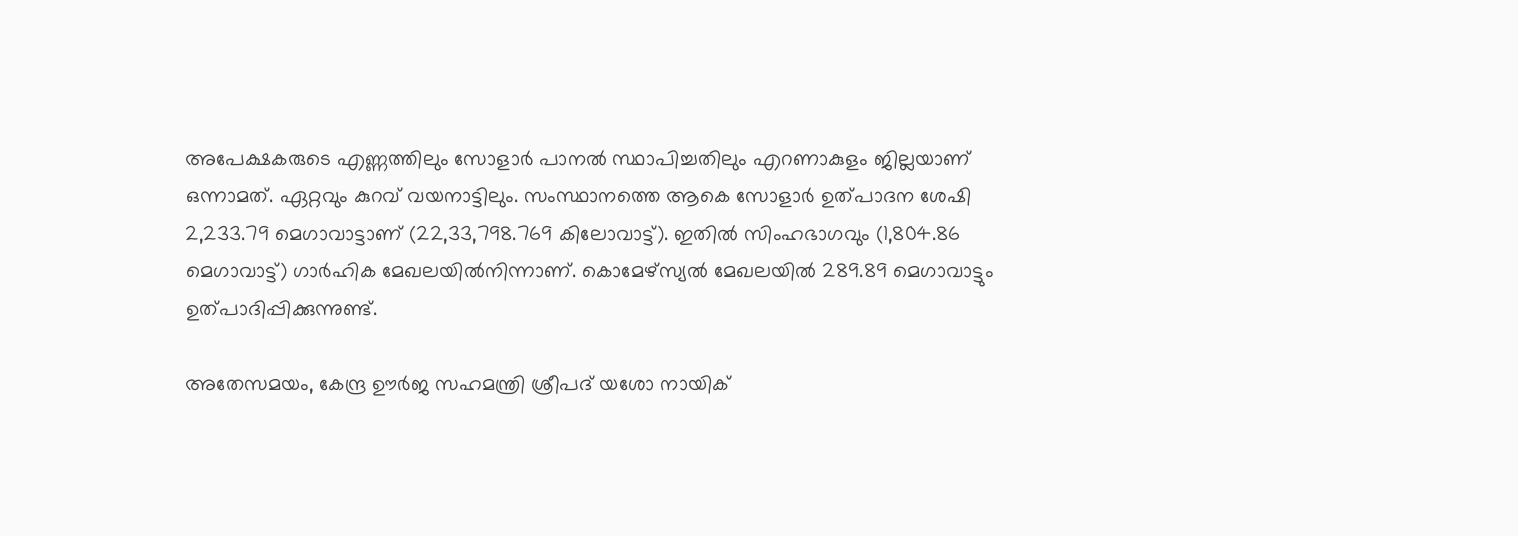അപേക്ഷകരുടെ എണ്ണത്തിലും സോളാര്‍ പാനല്‍ സ്ഥാപിച്ചതിലും എറണാകുളം ജില്ലയാണ് ഒന്നാമത്. ഏറ്റവും കുറവ് വയനാട്ടിലും. സംസ്ഥാനത്തെ ആകെ സോളാര്‍ ഉത്പാദന ശേഷി 2,233.79 മെഗാവാട്ടാണ് (22,33,798.769 കിലോവാട്ട്). ഇതില്‍ സിംഹഭാഗവും (1,804.86 മെഗാവാട്ട്) ഗാര്‍ഹിക മേഖലയില്‍നിന്നാണ്. കൊമേഴ്സ്യല്‍ മേഖലയില്‍ 289.89 മെഗാവാട്ടും ഉത്പാദിപ്പിക്കുന്നുണ്ട്.

അതേസമയം, കേന്ദ്ര ഊര്‍ജ സഹമന്ത്രി ശ്രീപദ് യശോ നായിക്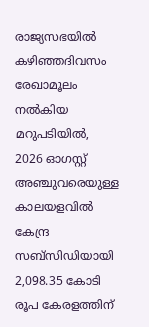രാജ്യസഭയില്‍ കഴിഞ്ഞദിവസം രേഖാമൂലം നല്‍കിയ മറുപടിയില്‍, 2026 ഓഗസ്റ്റ് അഞ്ചുവരെയുള്ള കാലയളവില്‍ കേന്ദ്ര സബ്സിഡിയായി 2,098.35 കോടി രൂപ കേരളത്തിന്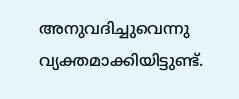അനുവദിച്ചുവെന്നു വ്യക്തമാക്കിയിട്ടുണ്ട്.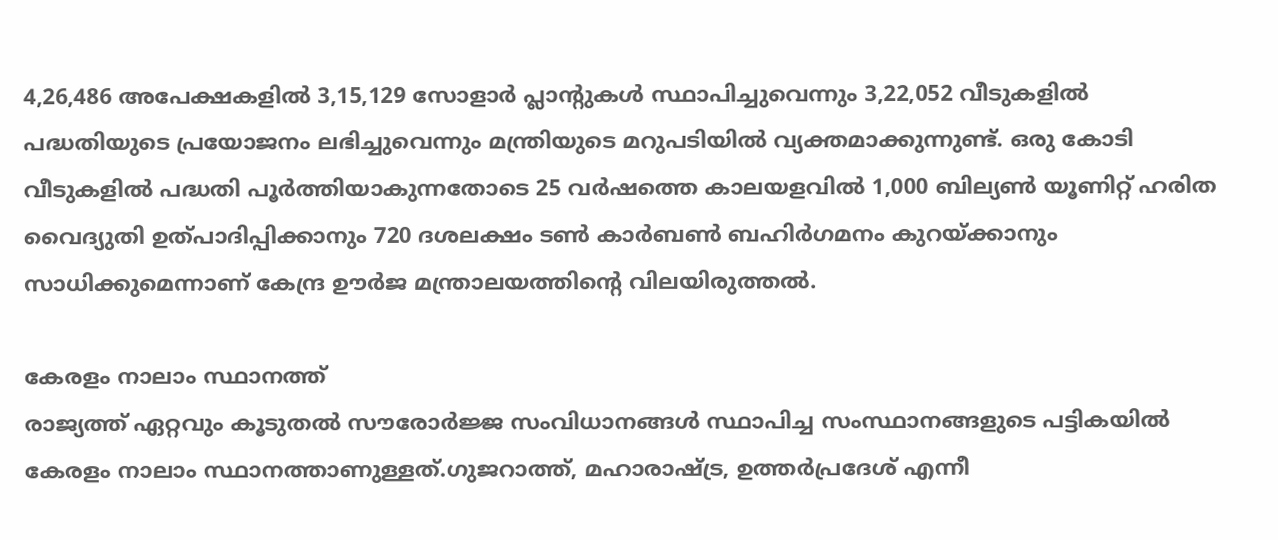4,26,486 അപേക്ഷകളില്‍ 3,15,129 സോളാര്‍ പ്ലാന്‍റുകള്‍ സ്ഥാപിച്ചുവെന്നും 3,22,052 വീടുകളില്‍ പദ്ധതിയുടെ പ്രയോജനം ലഭിച്ചുവെന്നും മന്ത്രിയുടെ മറുപടിയില്‍ വ്യക്തമാക്കുന്നുണ്ട്. ഒരു കോടി വീടുകളില്‍ പദ്ധതി പൂര്‍ത്തിയാകുന്നതോടെ 25 വര്‍ഷത്തെ കാലയളവില്‍ 1,000 ബില്യണ്‍ യൂണിറ്റ് ഹരിത വൈദ്യുതി ഉത്പാദിപ്പിക്കാനും 720 ദശലക്ഷം ടണ്‍ കാര്‍ബണ്‍ ബഹിര്‍ഗമനം കുറയ്ക്കാനും സാധിക്കുമെന്നാണ് കേന്ദ്ര ഊര്‍ജ മന്ത്രാലയത്തിന്‍റെ വിലയിരുത്തല്‍.

കേരളം നാലാം സ്ഥാനത്ത്
രാജ്യത്ത് ഏറ്റവും കൂടുതല്‍ സൗരോര്‍ജ്ജ സംവിധാനങ്ങള്‍ സ്ഥാപിച്ച സംസ്ഥാനങ്ങളുടെ പട്ടികയില്‍ കേരളം നാലാം സ്ഥാനത്താണുള്ളത്.ഗുജറാത്ത്, മഹാരാഷ്‌ട്ര, ഉത്തര്‍പ്രദേശ് എന്നീ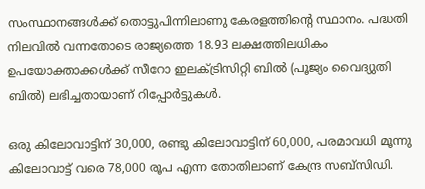സംസ്ഥാനങ്ങള്‍ക്ക് തൊട്ടുപിന്നിലാണു കേരളത്തിന്‍റെ സ്ഥാനം. പദ്ധതി നിലവില്‍ വന്നതോടെ രാജ്യത്തെ 18.93 ലക്ഷത്തിലധികം ഉപയോക്താക്കള്‍ക്ക് സീറോ ഇലക്ട്രിസിറ്റി ബില്‍ (പൂജ്യം വൈദ്യുതി ബില്‍) ലഭിച്ചതായാണ് റിപ്പോര്‍ട്ടുകള്‍.

ഒരു കിലോവാട്ടിന് 30,000, രണ്ടു കിലോവാട്ടിന് 60,000, പരമാവധി മൂന്നു കിലോവാട്ട് വരെ 78,000 രൂപ എന്ന തോതിലാണ് കേന്ദ്ര സബ്സിഡി.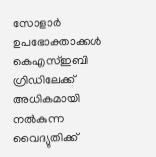സോളാര്‍ ഉപഭോക്താക്കള്‍ കെഎസ്ഇബി ഗ്രിഡിലേക്ക് അധികമായി നല്‍കുന്ന വൈദ്യുതിക്ക്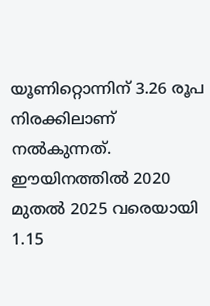യൂണിറ്റൊന്നിന് 3.26 രൂപ നിരക്കിലാണ് നല്‍കുന്നത്. ഈയിനത്തില്‍ 2020 മുതല്‍ 2025 വരെയായി 1.15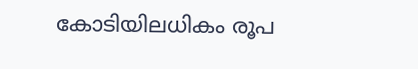കോടിയിലധികം രൂപ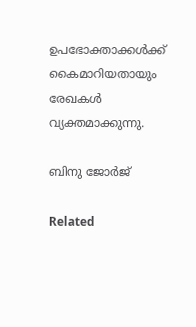ഉപഭോക്താക്കള്‍ക്ക് കൈമാറിയതായും രേഖകള്‍ വ്യക്തമാക്കുന്നു.

ബിനു ജോര്‍ജ്

Related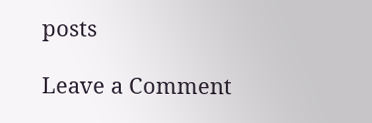posts

Leave a Comment